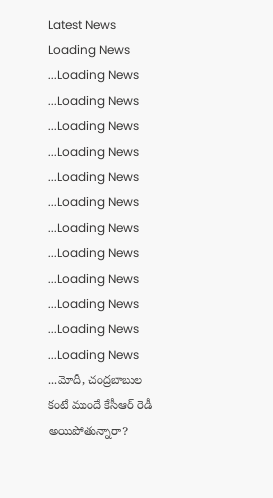Latest News
Loading News ...Loading News ...Loading News ...Loading News ...Loading News ...Loading News ...Loading News ...Loading News ...Loading News ...Loading News ...Loading News ...Loading News ...Loading News ...మోదీ, చంద్రబాబుల కంటే ముందే కేసీఆర్ రెడీ అయిపోతున్నారా?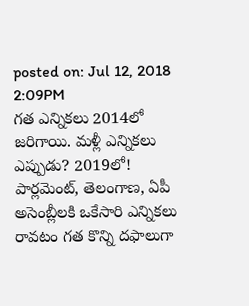posted on: Jul 12, 2018 2:09PM
గత ఎన్నికలు 2014లో జరిగాయి. మళ్లీ ఎన్నికలు ఎప్పుడు? 2019లో! పార్లమెంట్, తెలంగాణ, ఏపీ అసెంబ్లీలకి ఒకేసారి ఎన్నికలు రావటం గత కొన్ని దఫాలుగా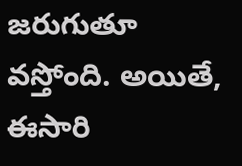జరుగుతూ వస్తోంది. అయితే, ఈసారి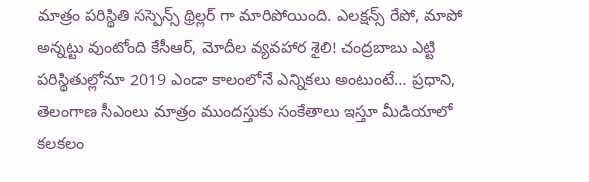మాత్రం పరిస్థితి సస్పెన్స్ థ్రిల్లర్ గా మారిపోయింది. ఎలక్షన్స్ రేపో, మాపో అన్నట్టు వుంటోంది కేసీఆర్, మోదీల వ్యవహార శైలి! చంద్రబాబు ఎట్టి పరిస్థితుల్లోనూ 2019 ఎండా కాలంలోనే ఎన్నికలు అంటుంటే… ప్రధాని, తెలంగాణ సీఎంలు మాత్రం ముందస్తుకు సంకేతాలు ఇస్తూ మీడియాలో కలకలం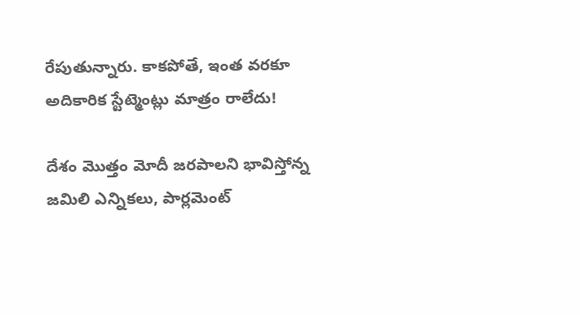రేపుతున్నారు. కాకపోతే, ఇంత వరకూ అదికారిక స్టేట్మెంట్లు మాత్రం రాలేదు!

దేశం మొత్తం మోదీ జరపాలని భావిస్తోన్న జమిలి ఎన్నికలు, పార్లమెంట్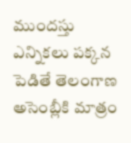ముందస్తు ఎన్నికలు పక్కన పెడితే తెలంగాణ అసెంబ్లీకి మాత్రం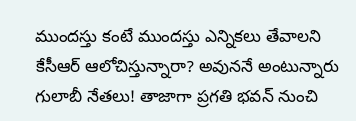ముందస్తు కంటే ముందస్తు ఎన్నికలు తేవాలని కేసీఆర్ ఆలోచిస్తున్నారా? అవుననే అంటున్నారు గులాబీ నేతలు! తాజాగా ప్రగతి భవన్ నుంచి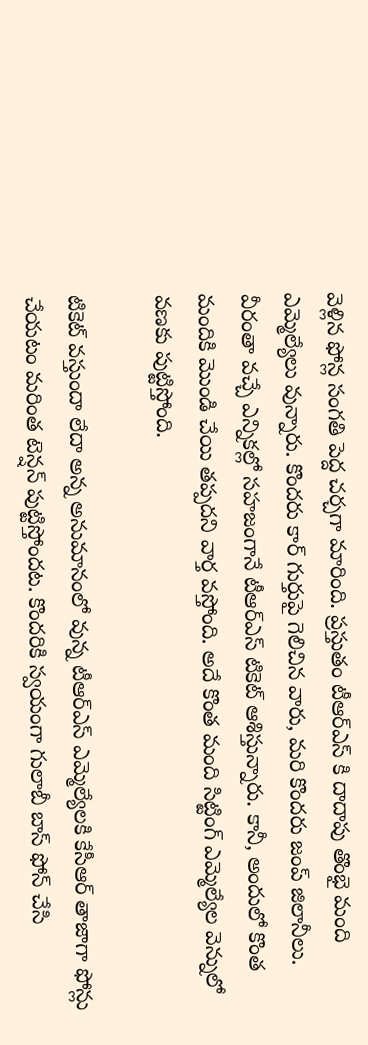వెళ్లిన ఫోన్ల సంగతి పెద్ద చర్చగా మారింది. ప్రస్తుతం టీఆర్ఎస్ కి దాదాపు తొంభై మంది ఎమ్మెల్యేలు వున్నారు. కొందరు కార్ గుర్తుపై గెలిచిన వారు, మరి కొందరు జంప్ జిలానీలు. వీరంతా వచ్చే ఎన్నికల్లో సహజంగానే టీఆర్ఎస్ టికెట్ ఆశిస్తున్నారు. కానీ, అందులో కొంత మందికి మొండి చేయి తప్పదని వార్త వస్తోంది. అదే కొంత మంది సిట్టింగ్ ఎమ్మెల్యేల వెన్నులో వణకు పుట్టిస్తోంది.

టికెట్ వస్తుందా లేదా అన్న అనుమానంలో వున్న టీఆర్ఎస్ ఎమ్మెల్యేలకి కేసీఆర్ తాజాగా ఫోన్లు చేయటం మరింత టెన్షన్ పుట్టిస్తోందట. కొందరికి స్వయంగా గులాబీ బాస్ ఫోన్ చేసి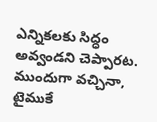ఎన్నికలకు సిద్ధం అవ్వండని చెప్పారట. ముందుగా వచ్చినా, టైముకే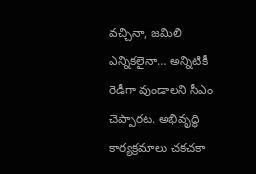వచ్చినా, జమిలి ఎన్నికలైనా… అన్నిటికీ రెడీగా వుండాలని సీఎం చెప్పారట. అభివృద్ధి కార్యక్రమాలు చకచకా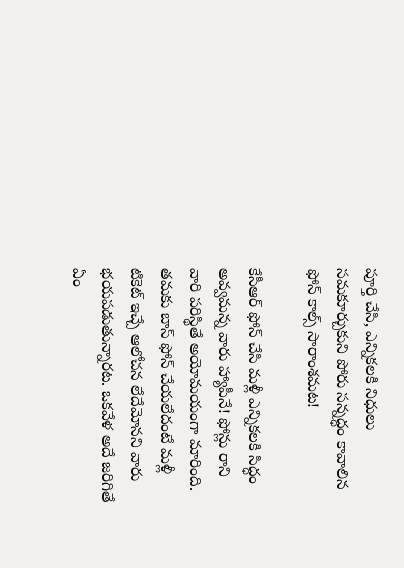పూర్తి చేసి, ఎన్నికలకి నిధులు సమకూర్చుకుని పోరు సన్నద్ధం కావాలిన ఫోన్ కాల్స్ సారాంశమట!

కేసీఆర్ ఫోన్ చేసి మళ్లీ ఎన్నికలకి సిద్ధం అవ్వమన్న వారు హ్యాపీనే! ఫోన్లు రాని వారి పరిస్థితే అయోమయంగా మారింది. తమకు బాస్ ఫోన్ చేయలేదంటే మళ్లీ టికెట్ ఇచ్చే ఆలోచన లేదేమోనని వారు భయపడుతున్నారట. ఒకవేళ అదే జరిగితే ఏం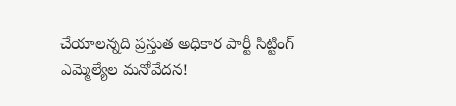చేయాలన్నది ప్రస్తుత అధికార పార్టీ సిట్టింగ్ ఎమ్మెల్యేల మనోవేదన!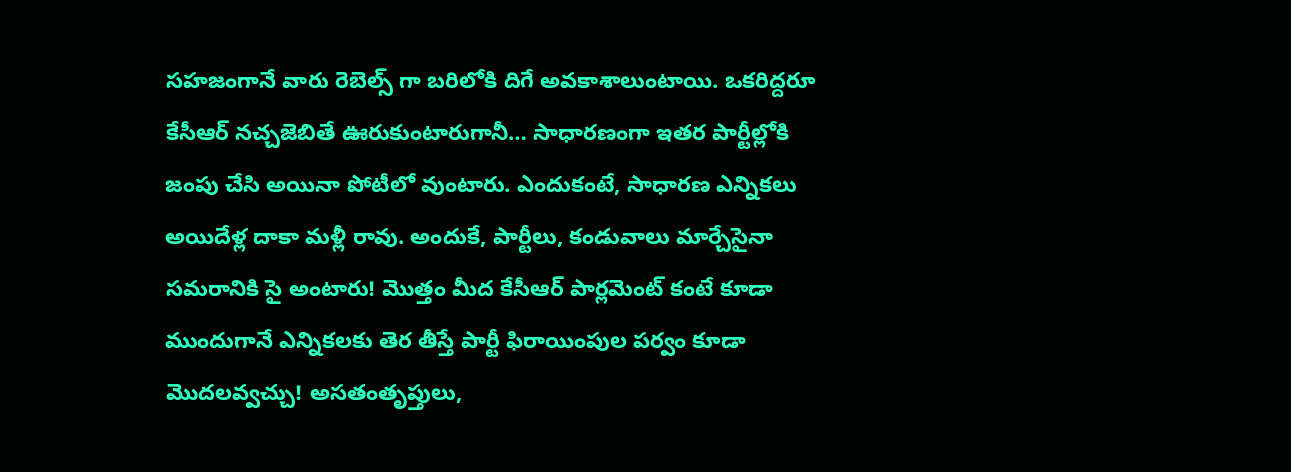సహజంగానే వారు రెబెల్స్ గా బరిలోకి దిగే అవకాశాలుంటాయి. ఒకరిద్దరూ కేసీఆర్ నచ్చజెబితే ఊరుకుంటారుగానీ… సాధారణంగా ఇతర పార్టీల్లోకి జంపు చేసి అయినా పోటీలో వుంటారు. ఎందుకంటే, సాధారణ ఎన్నికలు అయిదేళ్ల దాకా మళ్లీ రావు. అందుకే, పార్టీలు, కండువాలు మార్చేసైనా సమరానికి సై అంటారు! మొత్తం మీద కేసీఆర్ పార్లమెంట్ కంటే కూడా ముందుగానే ఎన్నికలకు తెర తీస్తే పార్టీ ఫిరాయింపుల పర్వం కూడా మొదలవ్వచ్చు! అసతంతృప్తులు,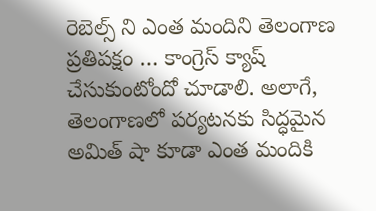రెబెల్స్ ని ఎంత మందిని తెలంగాణ ప్రతిపక్షం … కాంగ్రెస్ క్యాష్ చేసుకుంటోందో చూడాలి. అలాగే, తెలంగాణలో పర్యటనకు సిద్ధమైన అమిత్ షా కూడా ఎంత మందికి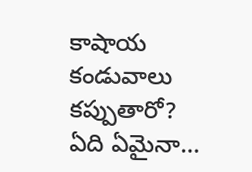కాషాయ కండువాలు కప్పుతారో? ఏది ఏమైనా…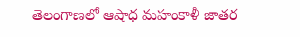తెలంగాణలో ఆషాధ మహంకాళీ జాతర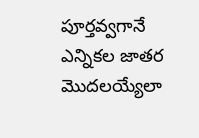పూర్తవ్వగానే ఎన్నికల జాతర మొదలయ్యేలా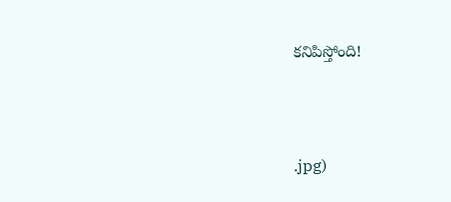కనిపిస్తోంది!



.jpg)